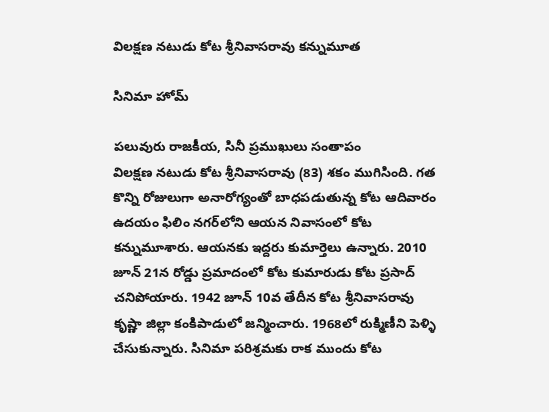విలక్షణ నటుడు కోట శ్రీనివాసరావు కన్నుమూత

సినిమా హోమ్

పలువురు రాజకీయ, సినీ ప్రముఖులు సంతాపం
విలక్షణ నటుడు కోట శ్రీనివాసరావు (83) శకం ముగిసింది. గత కొన్ని రోజులుగా అనారోగ్యంతో బాధపడుతున్న కోట ఆదివారం ఉదయం ఫిలిం నగర్‌లోని ఆయన నివాసంలో కోట కన్నుమూశారు. ఆయనకు ఇద్దరు కుమార్తెలు ఉన్నారు. 2010 జూన్‌ 21న రోడ్డు ప్రమాదంలో కోట కుమారుడు కోట ప్రసాద్‌ చనిపోయారు. 1942 జూన్‌ 10వ తేదీన కోట శ్రీనివాసరావు కృష్ణా జిల్లా కంకిపాడులో జన్మించారు. 1968లో రుక్మిణీని పెళ్ళి చేసుకున్నారు. సినిమా పరిశ్రమకు రాక ముందు కోట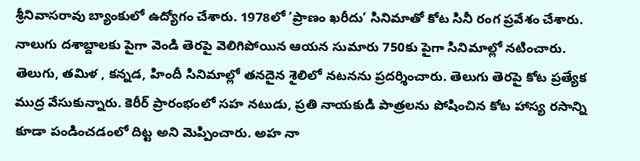శ్రీనివాసరావు బ్యాంకులో ఉద్యోగం చేశారు. 1978లో ’ప్రాణం ఖరీదు’ సినిమాతో కోట సినీ రంగ ప్రవేశం చేశారు. నాలుగు దశాబ్దాలకు పైగా వెండి తెరపై వెలిగిపోయిన ఆయన సుమారు 750కు పైగా సినిమాల్లో నటించారు. తెలుగు, తమిళ , కన్నడ, హిందీ సినిమాల్లో తనదైన శైలిలో నటనను ప్రదర్శించారు. తెలుగు తెరపై కోట ప్రత్యేక ముద్ర వేసుకున్నారు. కెరీర్‌ ప్రారంభంలో సహ నటుడు, ప్రతి నాయకుడి పాత్రలను పోషించిన కోట హాస్య రసాన్ని కూడా పండించడంలో దిట్ట అని మెప్పించారు. అహ నా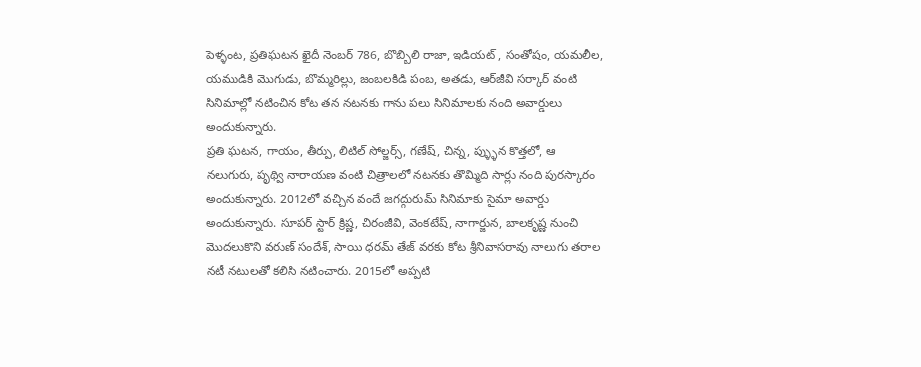పెళ్ళంట, ప్రతిఘటన ఖైదీ నెంబర్‌ 786, బొబ్బిలి రాజా, ఇడియట్‌ , సంతోషం, యమలీల, యముడికి మొగుడు, బొమ్మరిల్లు, జంబలకిడి పంబ, అతడు, ఆర్‌జీవి సర్కార్‌ వంటి సినిమాల్లో నటించిన కోట తన నటనకు గాను పలు సినిమాలకు నంది అవార్డులు అందుకున్నారు.
ప్రతి ఘటన, గాయం, తీర్పు, లిటిల్‌ సోల్జర్స్‌, గణేష్‌, చిన్న, ప్ళ్ళున కొత్తలో, ఆ నలుగురు, పృథ్వి నారాయణ వంటి చిత్రాలలో నటనకు తొమ్మిది సార్లు నంది పురస్కారం అందుకున్నారు. 2012లో వచ్చిన వందే జగద్గురుమ్‌ సినిమాకు సైమా అవార్డు అందుకున్నారు. సూపర్‌ స్టార్‌ క్రిష్ణ, చిరంజీవి, వెంకటేష్‌, నాగార్జున, బాలకృష్ణ నుంచి మొదలుకొని వరుణ్‌ సందేశ్‌, సాయి ధరమ్‌ తేజ్‌ వరకు కోట శ్రీనివాసరావు నాలుగు తరాల నటీ నటులతో కలిసి నటించారు. 2015లో అప్పటి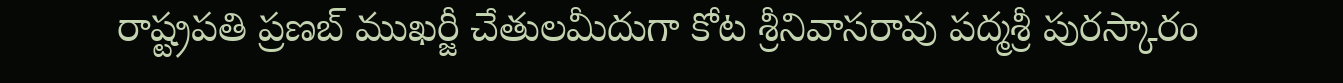రాష్ట్రపతి ప్రణబ్‌ ముఖర్జీ చేతులమీదుగా కోట శ్రీనివాసరావు పద్మశ్రీ పురస్కారం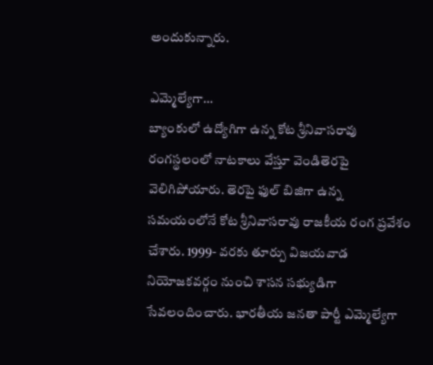అందుకున్నారు.

ఎమ్మెల్యేగా…
బ్యాంకులో ఉద్యోగిగా ఉన్న కోట శ్రీనివాసరావు రంగస్థలంలో నాటకాలు వేస్తూ వెండితెరపై వెలిగిపోయారు. తెరపై ఫుల్‌ బిజిగా ఉన్న సమయంలోనే కోట శ్రీనివాసరావు రాజకీయ రంగ ప్రవేశం చేశారు. 1999- వరకు తూర్పు విజయవాడ నియోజకవర్గం నుంచి శాసన సభ్యుడిగా సేవలందించారు. భారతీయ జనతా పార్టీ ఎమ్మెల్యేగా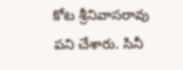కోట శ్రీనివాసరావు పని చేశారు. సినీ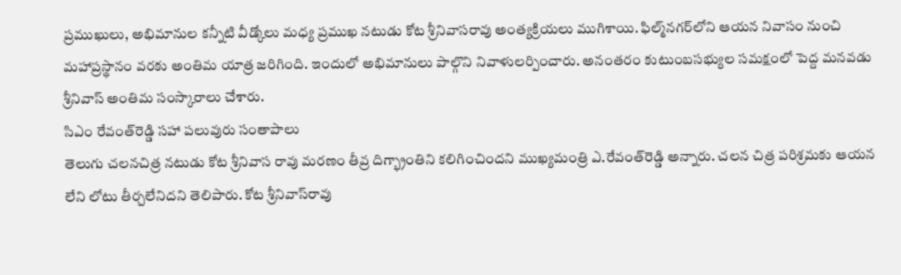ప్రముఖులు, అభిమానుల కన్నీటి వీడ్కోలు మధ్య ప్రముఖ నటుడు కోట శ్రీనివాసరావు అంత్యక్రియలు ముగిశాయి. ఫిల్మ్‌నగర్‌లోని ఆయన నివాసం నుంచి మహాప్రస్థానం వరకు అంతిమ యాత్ర జరిగింది. ఇందులో అభిమానులు పాల్గొని నివాళులర్పించారు. అనంతరం కుటుంబసభ్యుల సమక్షంలో పెద్ద మనవడు శ్రీనివాస్‌ అంతిమ సంస్కారాలు చేశారు.
సిఎం రేవంత్‌రెడ్డి సహా పలువురు సంతాపాలు
తెలుగు చలనచిత్ర నటుడు కోట శ్రీనివాస రావు మరణం తీవ్ర దిగ్భ్రాంతిని కలిగించిందని ముఖ్యమంత్రి ఎ.రేవంత్‌రెడ్డి అన్నారు. చలన చిత్ర పరిశ్రమకు ఆయన లేని లోటు తీర్చలేనిదని తెలిపారు. కోట శ్రీనివాస్‌రావు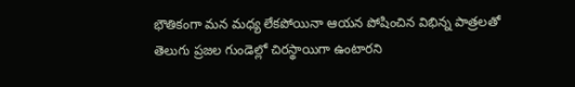భౌతికంగా మన మధ్య లేకపోయినా ఆయన పోషించిన విభిన్న పాత్రలతో తెలుగు ప్రజల గుండెల్లో చిరస్థాయిగా ఉంటారని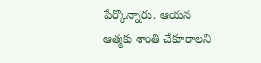పేర్కొన్నారు. ఆయన ఆత్మకు శాంతి చేకూరాలని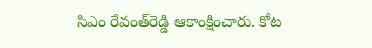సిఎం రేవంత్‌రెడ్డి ఆకాంక్షించారు. కోట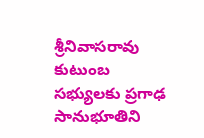శ్రీనివాసరావు కుటుంబ సభ్యులకు ప్రగాఢ సానుభూతిని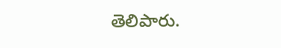తెలిపారు.